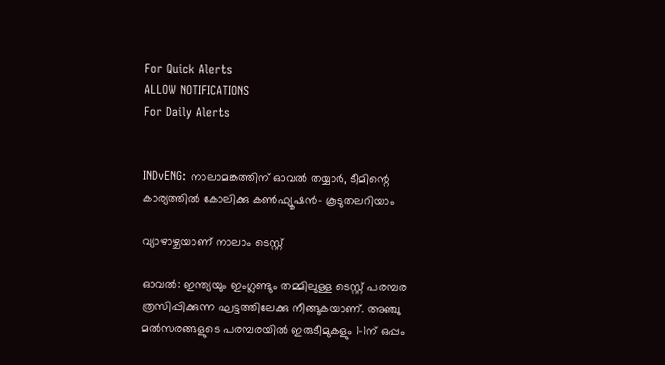For Quick Alerts
ALLOW NOTIFICATIONS
For Daily Alerts


INDvENG: നാലാമങ്കത്തിന് ഓവല്‍ തയ്യാര്‍, ടീമിന്റെ കാര്യത്തില്‍ കോലിക്കു കണ്‍ഫ്യൂഷന്‍- കൂടുതലറിയാം

വ്യാഴാഴ്ചയാണ് നാലാം ടെസ്റ്റ്

ഓവല്‍: ഇന്ത്യയും ഇംഗ്ലണ്ടും തമ്മിലുള്ള ടെസ്റ്റ് പരമ്പര ത്രസിപ്പിക്കുന്ന ഘട്ടത്തിലേക്കു നീങ്ങുകയാണ്. അഞ്ചു മല്‍സരങ്ങളുടെ പരമ്പരയില്‍ ഇരുടീമുകളും 1-1ന് ഒപ്പം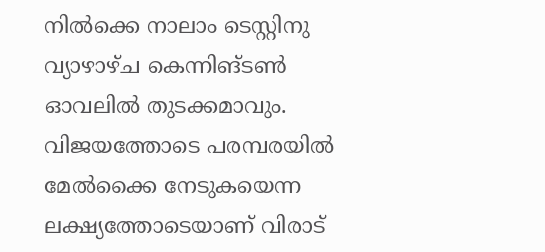നില്‍ക്കെ നാലാം ടെസ്റ്റിനു വ്യാഴാഴ്ച കെന്നിങ്ടണ്‍ ഓവലില്‍ തുടക്കമാവും. വിജയത്തോടെ പരമ്പരയില്‍ മേല്‍ക്കൈ നേടുകയെന്ന ലക്ഷ്യത്തോടെയാണ് വിരാട്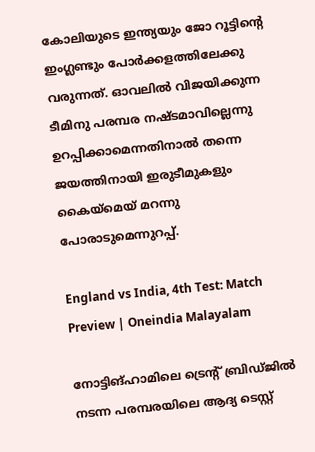കോലിയുടെ ഇന്ത്യയും ജോ റൂട്ടിന്റെ ഇംഗ്ലണ്ടും പോര്‍ക്കളത്തിലേക്കു വരുന്നത്. ഓവലില്‍ വിജയിക്കുന്ന ടീമിനു പരമ്പര നഷ്ടമാവില്ലെന്നു ഉറപ്പിക്കാമെന്നതിനാല്‍ തന്നെ ജയത്തിനായി ഇരുടീമുകളും കൈയ്‌മെയ് മറന്നു പോരാടുമെന്നുറപ്പ്.

England vs India, 4th Test: Match Preview | Oneindia Malayalam

നോട്ടിങ്ഹാമിലെ ട്രെന്റ് ബ്രിഡ്ജില്‍ നടന്ന പരമ്പരയിലെ ആദ്യ ടെസ്റ്റ്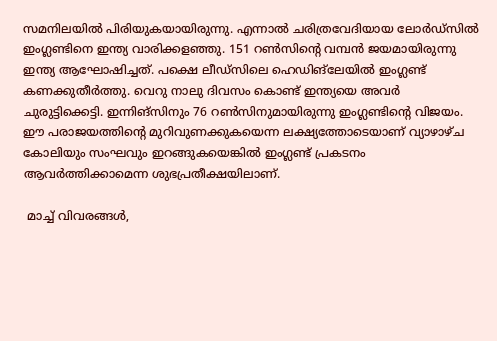സമനിലയില്‍ പിരിയുകയായിരുന്നു. എന്നാല്‍ ചരിത്രവേദിയായ ലോര്‍ഡ്‌സില്‍ ഇംഗ്ലണ്ടിനെ ഇന്ത്യ വാരിക്കളഞ്ഞു. 151 റണ്‍സിന്റെ വമ്പന്‍ ജയമായിരുന്നു ഇന്ത്യ ആഘോഷിച്ചത്. പക്ഷെ ലീഡ്‌സിലെ ഹെഡിങ്‌ലേയില്‍ ഇംഗ്ലണ്ട് കണക്കുതീര്‍ത്തു. വെറു നാലു ദിവസം കൊണ്ട് ഇന്ത്യയെ അവര്‍ ചുരുട്ടിക്കെട്ടി. ഇന്നിങ്‌സിനും 76 റണ്‍സിനുമായിരുന്നു ഇംഗ്ലണ്ടിന്റെ വിജയം. ഈ പരാജയത്തിന്റെ മുറിവുണക്കുകയെന്ന ലക്ഷ്യത്തോടെയാണ് വ്യാഴാഴ്ച കോലിയും സംഘവും ഇറങ്ങുകയെങ്കില്‍ ഇംഗ്ലണ്ട് പ്രകടനം ആവര്‍ത്തിക്കാമെന്ന ശുഭപ്രതീക്ഷയിലാണ്.

 മാച്ച് വിവരങ്ങള്‍,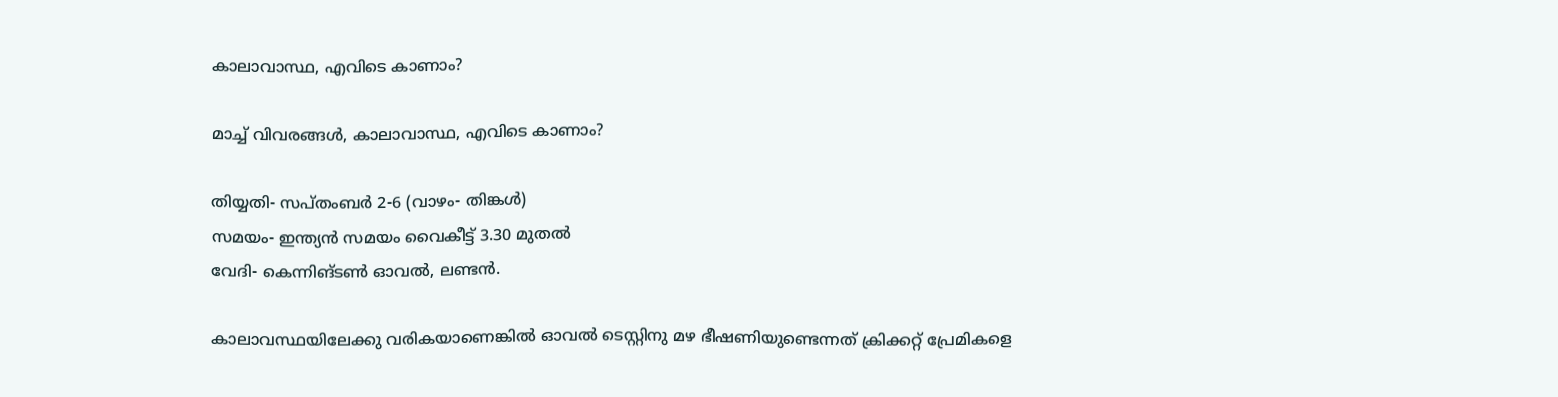കാലാവാസ്ഥ, എവിടെ കാണാം?

മാച്ച് വിവരങ്ങള്‍, കാലാവാസ്ഥ, എവിടെ കാണാം?

തിയ്യതി- സപ്തംബര്‍ 2-6 (വാഴം- തിങ്കള്‍)
സമയം- ഇന്ത്യന്‍ സമയം വൈകീട്ട് 3.30 മുതല്‍
വേദി- കെന്നിങ്ടണ്‍ ഓവല്‍, ലണ്ടന്‍.

കാലാവസ്ഥയിലേക്കു വരികയാണെങ്കില്‍ ഓവല്‍ ടെസ്റ്റിനു മഴ ഭീഷണിയുണ്ടെന്നത് ക്രിക്കറ്റ് പ്രേമികളെ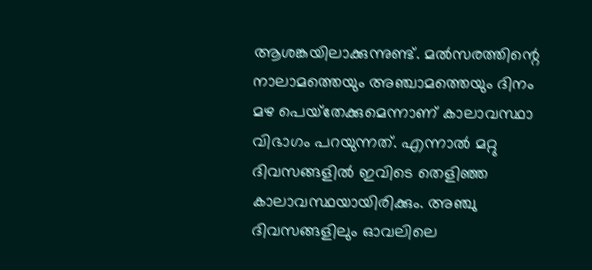ആശങ്കയിലാക്കുന്നുണ്ട്. മല്‍സരത്തിന്റെ നാലാമത്തെയും അഞ്ചാമത്തെയും ദിനം മഴ പെയ്‌തേക്കുമെന്നാണ് കാലാവസ്ഥാ വിഭാഗം പറയുന്നത്. എന്നാല്‍ മറ്റു ദിവസങ്ങളില്‍ ഇവിടെ തെളിഞ്ഞ കാലാവസ്ഥയായിരിക്കും. അഞ്ചു ദിവസങ്ങളിലും ഓവലിലെ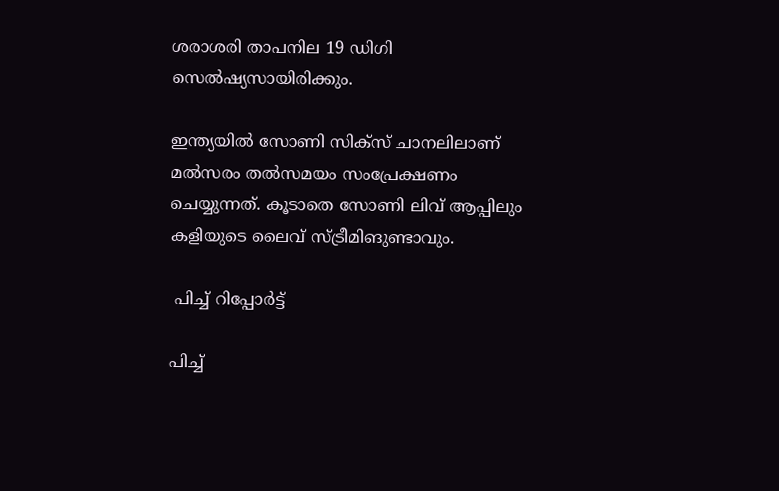ശരാശരി താപനില 19 ഡിഗി സെല്‍ഷ്യസായിരിക്കും.

ഇന്ത്യയില്‍ സോണി സിക്‌സ് ചാനലിലാണ് മല്‍സരം തല്‍സമയം സംപ്രേക്ഷണം ചെയ്യുന്നത്. കൂടാതെ സോണി ലിവ് ആപ്പിലും കളിയുടെ ലൈവ് സ്ട്രീമിങുണ്ടാവും.

 പിച്ച് റിപ്പോര്‍ട്ട്

പിച്ച്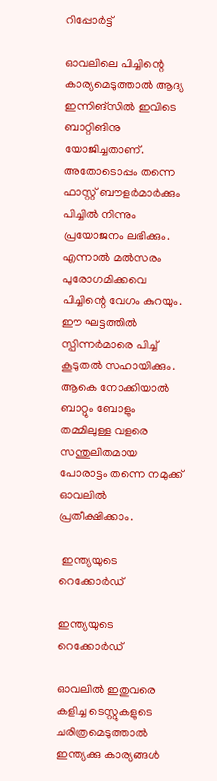റിപ്പോര്‍ട്ട്

ഓവലിലെ പിച്ചിന്റെ കാര്യമെടുത്താല്‍ ആദ്യ ഇന്നിങ്‌സില്‍ ഇവിടെ ബാറ്റിങിനു യോജിച്ചതാണ്. അതോടൊപ്പം തന്നെ ഫാസ്റ്റ് ബൗളര്‍മാര്‍ക്കും പിച്ചില്‍ നിന്നും പ്രയോജനം ലഭിക്കും. എന്നാല്‍ മല്‍സരം പുരോഗമിക്കവെ പിച്ചിന്റെ വേഗം കുറയും. ഈ ഘട്ടത്തില്‍ സ്പിന്നര്‍മാരെ പിച്ച് കൂടുതല്‍ സഹായിക്കും. ആകെ നോക്കിയാല്‍ ബാറ്റും ബോളും തമ്മിലുള്ള വളരെ സന്തുലിതമായ പോരാട്ടം തന്നെ നമുക്ക് ഓവലില്‍ പ്രതീക്ഷിക്കാം.

 ഇന്ത്യയുടെ റെക്കോര്‍ഡ്

ഇന്ത്യയുടെ റെക്കോര്‍ഡ്

ഓവലില്‍ ഇതുവരെ കളിച്ച ടെസ്റ്റുകളുടെ ചരിത്രമെടുത്താല്‍ ഇന്ത്യക്കു കാര്യങ്ങള്‍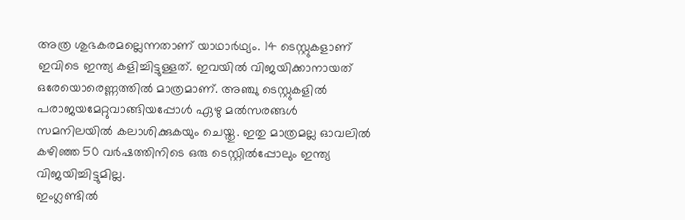അത്ര ശുഭകരമല്ലെന്നതാണ് യാഥാര്‍ഥ്യം. 14 ടെസ്റ്റുകളാണ് ഇവിടെ ഇന്ത്യ കളിച്ചിട്ടുള്ളത്. ഇവയില്‍ വിജയിക്കാനായത് ഒരേയൊരെണ്ണത്തില്‍ മാത്രമാണ്. അഞ്ചു ടെസ്റ്റുകളില്‍ പരാജയമേറ്റുവാങ്ങിയപ്പോള്‍ ഏഴു മല്‍സരങ്ങള്‍ സമനിലയില്‍ കലാശിക്കുകയും ചെയ്തു. ഇതു മാത്രമല്ല ഓവലില്‍ കഴിഞ്ഞ 50 വര്‍ഷത്തിനിടെ ഒരു ടെസ്റ്റില്‍പ്പോലും ഇന്ത്യ വിജയിച്ചിട്ടുമില്ല.
ഇംഗ്ലണ്ടില്‍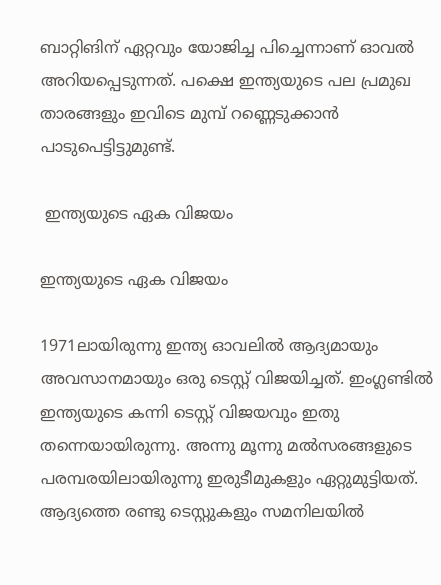ബാറ്റിങിന് ഏറ്റവും യോജിച്ച പിച്ചെന്നാണ് ഓവല്‍ അറിയപ്പെടുന്നത്. പക്ഷെ ഇന്ത്യയുടെ പല പ്രമുഖ താരങ്ങളും ഇവിടെ മുമ്പ് റണ്ണെടുക്കാന്‍ പാടുപെട്ടിട്ടുമുണ്ട്.

 ഇന്ത്യയുടെ ഏക വിജയം

ഇന്ത്യയുടെ ഏക വിജയം

1971ലായിരുന്നു ഇന്ത്യ ഓവലില്‍ ആദ്യമായും അവസാനമായും ഒരു ടെസ്റ്റ് വിജയിച്ചത്. ഇംഗ്ലണ്ടില്‍ ഇന്ത്യയുടെ കന്നി ടെസ്റ്റ് വിജയവും ഇതു തന്നെയായിരുന്നു. അന്നു മൂന്നു മല്‍സരങ്ങളുടെ പരമ്പരയിലായിരുന്നു ഇരുടീമുകളും ഏറ്റുമുട്ടിയത്. ആദ്യത്തെ രണ്ടു ടെസ്റ്റുകളും സമനിലയില്‍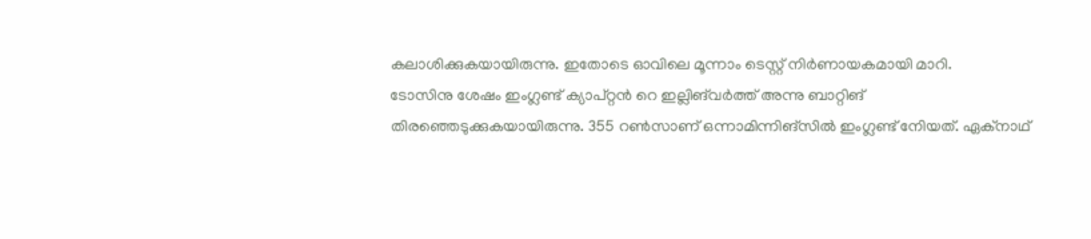കലാശിക്കുകയായിരുന്നു. ഇതോടെ ഓവിലെ മൂന്നാം ടെസ്റ്റ് നിര്‍ണായകമായി മാറി.
ടോസിനു ശേഷം ഇംഗ്ലണ്ട് ക്യാപ്റ്റന്‍ റെ ഇല്ലിങ്‌വര്‍ത്ത് അന്നു ബാറ്റിങ് തിരഞ്ഞെടുക്കുകയായിരുന്നു. 355 റണ്‍സാണ് ഒന്നാമിന്നിങ്‌സില്‍ ഇംഗ്ലണ്ട് നേിയത്. ഏക്‌നാഥ്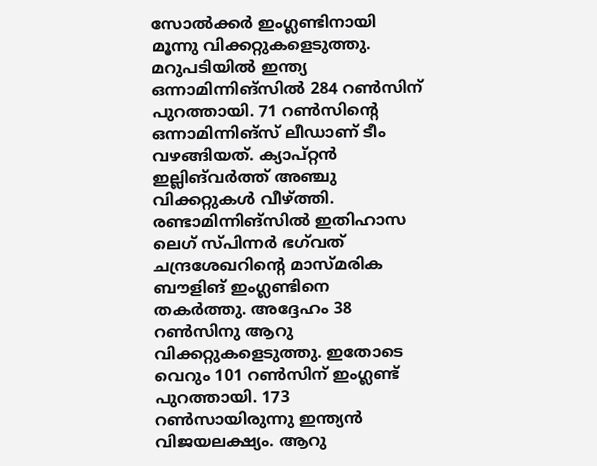സോല്‍ക്കര്‍ ഇംഗ്ലണ്ടിനായി മൂന്നു വിക്കറ്റുകളെടുത്തു. മറുപടിയില്‍ ഇന്ത്യ ഒന്നാമിന്നിങ്‌സില്‍ 284 റണ്‍സിന് പുറത്തായി. 71 റണ്‍സിന്റെ ഒന്നാമിന്നിങ്‌സ് ലീഡാണ് ടീം വഴങ്ങിയത്. ക്യാപ്റ്റന്‍ ഇല്ലിങ്‌വര്‍ത്ത് അഞ്ചു വിക്കറ്റുകള്‍ വീഴ്ത്തി. രണ്ടാമിന്നിങ്‌സില്‍ ഇതിഹാസ ലെഗ് സ്പിന്നര്‍ ഭഗ്‌വത് ചന്ദ്രശേഖറിന്റെ മാസ്മരിക ബൗളിങ് ഇംഗ്ലണ്ടിനെ തകര്‍ത്തു. അദ്ദേഹം 38 റണ്‍സിനു ആറു വിക്കറ്റുകളെടുത്തു. ഇതോടെ വെറും 101 റണ്‍സിന് ഇംഗ്ലണ്ട് പുറത്തായി. 173 റണ്‍സായിരുന്നു ഇന്ത്യന്‍ വിജയലക്ഷ്യം. ആറു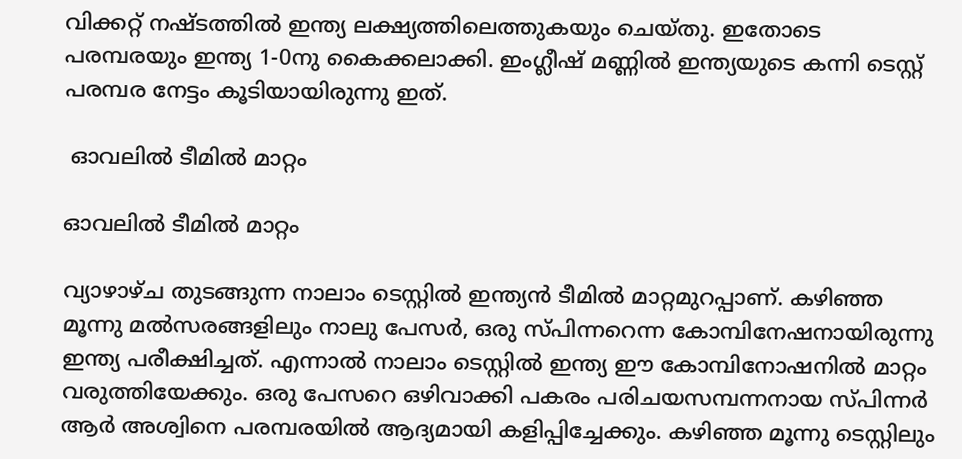വിക്കറ്റ് നഷ്ടത്തില്‍ ഇന്ത്യ ലക്ഷ്യത്തിലെത്തുകയും ചെയ്തു. ഇതോടെ പരമ്പരയും ഇന്ത്യ 1-0നു കൈക്കലാക്കി. ഇംഗ്ലീഷ് മണ്ണില്‍ ഇന്ത്യയുടെ കന്നി ടെസ്റ്റ് പരമ്പര നേട്ടം കൂടിയായിരുന്നു ഇത്.

 ഓവലില്‍ ടീമില്‍ മാറ്റം

ഓവലില്‍ ടീമില്‍ മാറ്റം

വ്യാഴാഴ്ച തുടങ്ങുന്ന നാലാം ടെസ്റ്റില്‍ ഇന്ത്യന്‍ ടീമില്‍ മാറ്റമുറപ്പാണ്. കഴിഞ്ഞ മൂന്നു മല്‍സരങ്ങളിലും നാലു പേസര്‍, ഒരു സ്പിന്നറെന്ന കോമ്പിനേഷനായിരുന്നു ഇന്ത്യ പരീക്ഷിച്ചത്. എന്നാല്‍ നാലാം ടെസ്റ്റില്‍ ഇന്ത്യ ഈ കോമ്പിനോഷനില്‍ മാറ്റം വരുത്തിയേക്കും. ഒരു പേസറെ ഒഴിവാക്കി പകരം പരിചയസമ്പന്നനായ സ്പിന്നര്‍ ആര്‍ അശ്വിനെ പരമ്പരയില്‍ ആദ്യമായി കളിപ്പിച്ചേക്കും. കഴിഞ്ഞ മൂന്നു ടെസ്റ്റിലും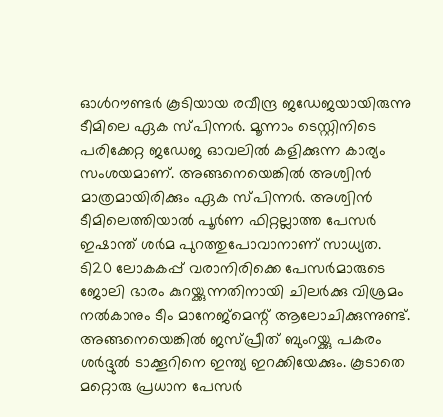ഓള്‍റൗണ്ടര്‍ കൂടിയായ രവീന്ദ്ര ജഡേജയായിരുന്നു ടീമിലെ ഏക സ്പിന്നര്‍. മൂന്നാം ടെസ്റ്റിനിടെ പരിക്കേറ്റ ജഡേജ ഓവലില്‍ കളിക്കുന്ന കാര്യം സംശയമാണ്. അങ്ങനെയെങ്കില്‍ അശ്വിന്‍ മാത്രമായിരിക്കും ഏക സ്പിന്നര്‍. അശ്വിന്‍ ടീമിലെത്തിയാല്‍ പൂര്‍ണ ഫിറ്റല്ലാത്ത പേസര്‍ ഇഷാന്ത് ശര്‍മ പുറത്തുപോവാനാണ് സാധ്യത.
ടി20 ലോകകപ്പ് വരാനിരിക്കെ പേസര്‍മാരുടെ ജോലി ഭാരം കുറയ്ക്കുന്നതിനായി ചിലര്‍ക്കു വിശ്രമം നല്‍കാനും ടീം മാനേജ്‌മെന്റ് ആലോചിക്കുന്നുണ്ട്. അങ്ങനെയെങ്കില്‍ ജസ്പ്രീത് ബുംറയ്ക്കു പകരം ശര്‍ദ്ദുല്‍ ടാക്കൂറിനെ ഇന്ത്യ ഇറക്കിയേക്കും. കൂടാതെ മറ്റൊരു പ്രധാന പേസര്‍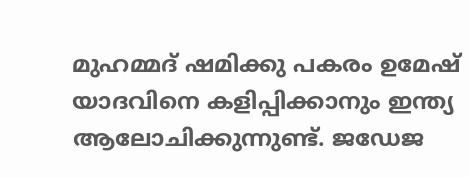മുഹമ്മദ് ഷമിക്കു പകരം ഉമേഷ് യാദവിനെ കളിപ്പിക്കാനും ഇന്ത്യ ആലോചിക്കുന്നുണ്ട്. ജഡേജ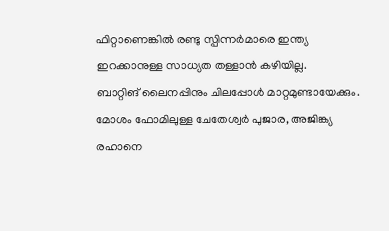ഫിറ്റാണെങ്കില്‍ രണ്ടു സ്പിന്നര്‍മാരെ ഇന്ത്യ ഇറക്കാനുള്ള സാധ്യത തള്ളാന്‍ കഴിയില്ല.
ബാറ്റിങ് ലൈനപ്പിനും ചിലപ്പോള്‍ മാറ്റമുണ്ടായേക്കും. മോശം ഫോമിലുള്ള ചേതേശ്വര്‍ പുജാര, അജിങ്ക്യ രഹാനെ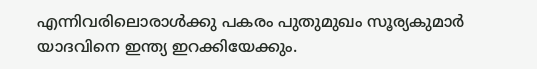എന്നിവരിലൊരാള്‍ക്കു പകരം പുതുമുഖം സൂര്യകുമാര്‍ യാദവിനെ ഇന്ത്യ ഇറക്കിയേക്കും.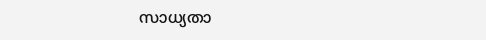സാധ്യതാ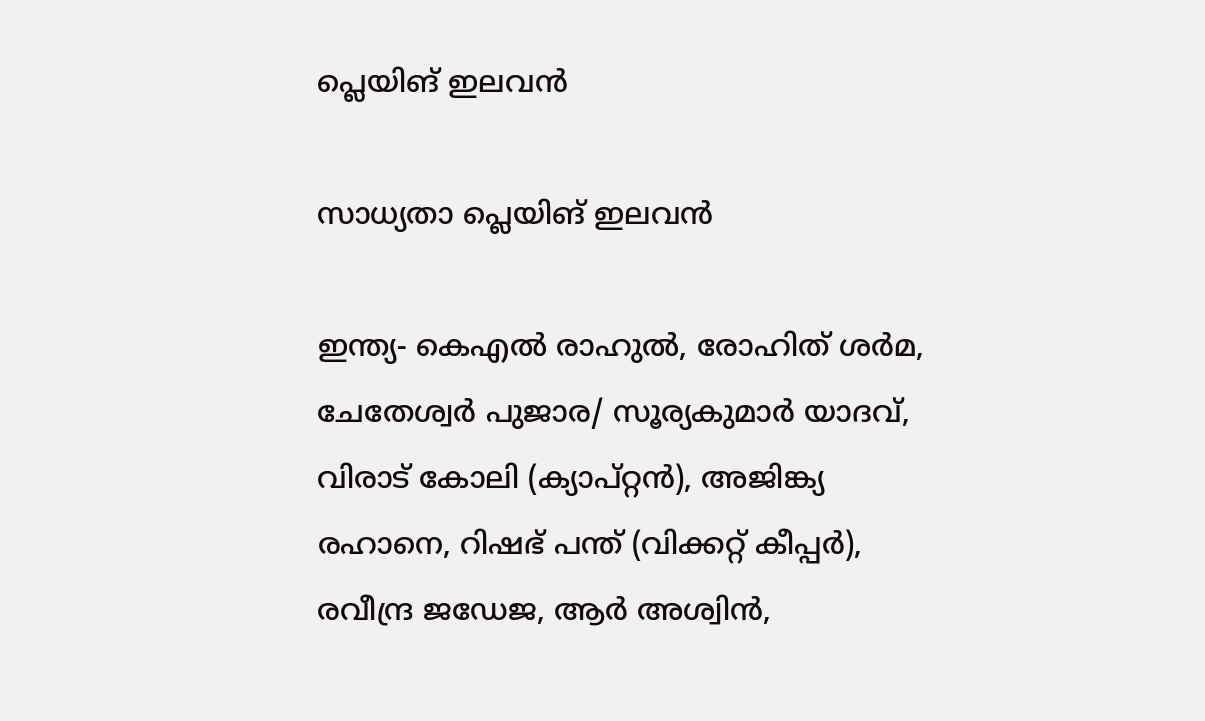പ്ലെയിങ് ഇലവന്‍

സാധ്യതാ പ്ലെയിങ് ഇലവന്‍

ഇന്ത്യ- കെഎല്‍ രാഹുല്‍, രോഹിത് ശര്‍മ, ചേതേശ്വര്‍ പുജാര/ സൂര്യകുമാര്‍ യാദവ്, വിരാട് കോലി (ക്യാപ്റ്റന്‍), അജിങ്ക്യ രഹാനെ, റിഷഭ് പന്ത് (വിക്കറ്റ് കീപ്പര്‍), രവീന്ദ്ര ജഡേജ, ആര്‍ അശ്വിന്‍,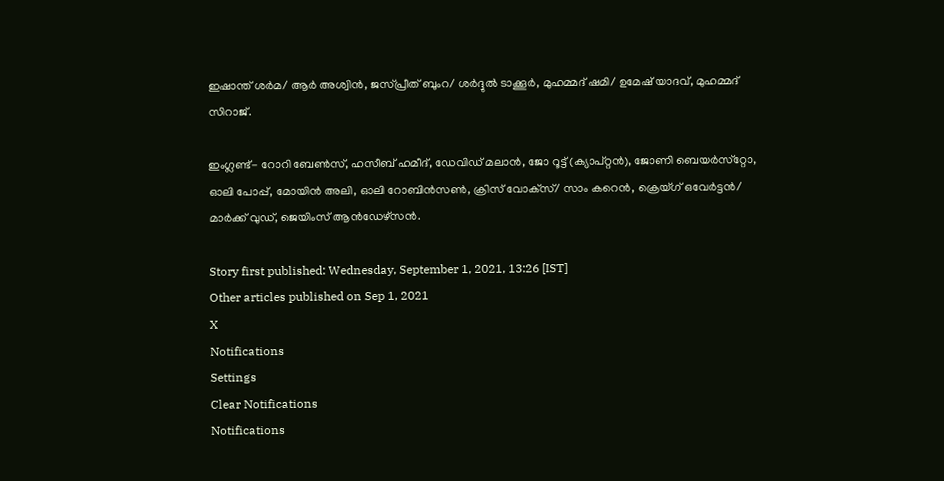ഇഷാന്ത് ശര്‍മ/ ആര്‍ അശ്വിന്‍, ജസ്പ്രീത് ബുംറ/ ശര്‍ദ്ദുല്‍ ടാക്കൂര്‍, മുഹമ്മദ് ഷമി/ ഉമേഷ് യാദവ്, മുഹമ്മദ് സിറാജ്.

ഇംഗ്ലണ്ട്- റോറി ബേണ്‍സ്, ഹസീബ് ഹമീദ്, ഡേവിഡ് മലാന്‍, ജോ റൂട്ട് (ക്യാപ്റ്റന്‍), ജോണി ബെയര്‍സ്‌റ്റോ, ഓലി പോപ്പ്, മോയിന്‍ അലി, ഓലി റോബിന്‍സണ്‍, ക്രിസ് വോക്‌സ്/ സാം കറെന്‍, ക്രെയ്ഗ് ഒവേര്‍ട്ടന്‍/ മാര്‍ക്ക് വുഡ്, ജെയിംസ് ആന്‍ഡേഴ്‌സന്‍.

Story first published: Wednesday, September 1, 2021, 13:26 [IST]
Other articles published on Sep 1, 2021
X
Notifications
Settings
Clear Notifications
Notifications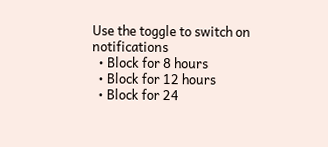Use the toggle to switch on notifications
  • Block for 8 hours
  • Block for 12 hours
  • Block for 24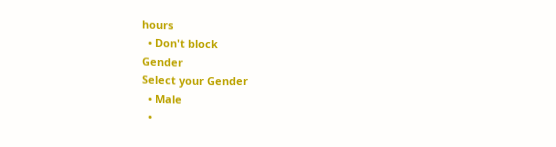hours
  • Don't block
Gender
Select your Gender
  • Male
  •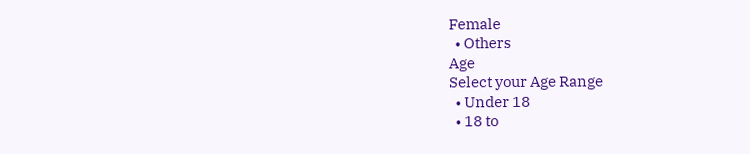Female
  • Others
Age
Select your Age Range
  • Under 18
  • 18 to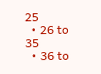25
  • 26 to 35
  • 36 to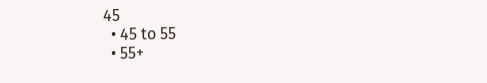45
  • 45 to 55
  • 55+